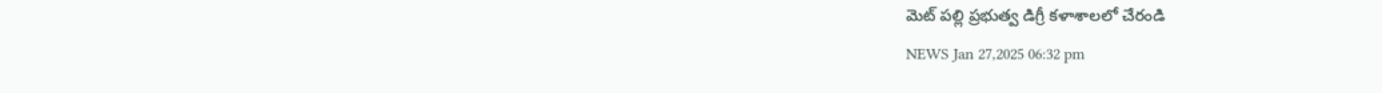మెట్ పల్లి ప్రభుత్వ డిగ్రీ కళాశాలలో చేరండి
NEWS Jan 27,2025 06:32 pm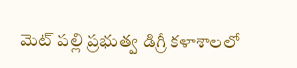మెట్ పల్లి ప్రభుత్వ డిగ్రీ కళాశాలలో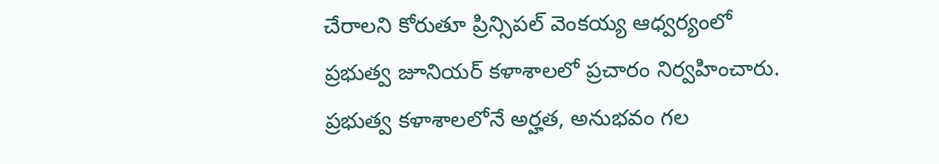చేరాలని కోరుతూ ప్రిన్సిపల్ వెంకయ్య ఆధ్వర్యంలో ప్రభుత్వ జూనియర్ కళాశాలలో ప్రచారం నిర్వహించారు. ప్రభుత్వ కళాశాలలోనే అర్హత, అనుభవం గల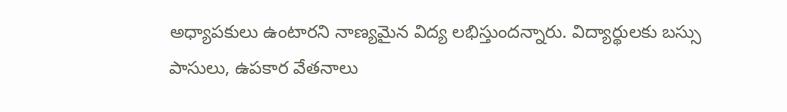అధ్యాపకులు ఉంటారని నాణ్యమైన విద్య లభిస్తుందన్నారు. విద్యార్థులకు బస్సు పాసులు, ఉపకార వేతనాలు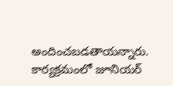అందించబడతాయన్నారు. కార్యక్రమంలో జూనియర్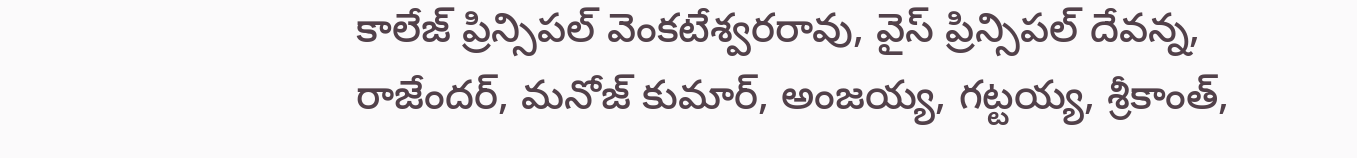కాలేజ్ ప్రిన్సిపల్ వెంకటేశ్వరరావు, వైస్ ప్రిన్సిపల్ దేవన్న, రాజేందర్, మనోజ్ కుమార్, అంజయ్య, గట్టయ్య, శ్రీకాంత్,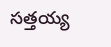సత్తయ్య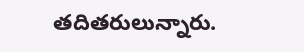తదితరులున్నారు.